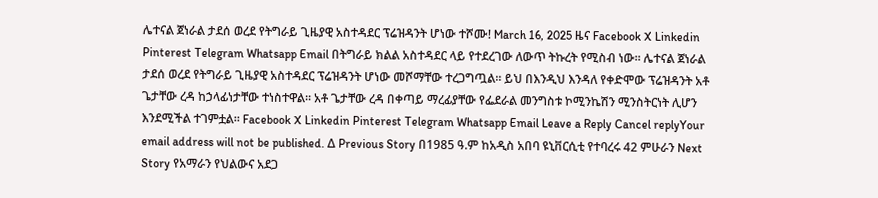ሌተናል ጀነራል ታደሰ ወረደ የትግራይ ጊዜያዊ አስተዳደር ፕሬዝዳንት ሆነው ተሾሙ! March 16, 2025 ዜና Facebook X Linkedin Pinterest Telegram Whatsapp Email በትግራይ ክልል አስተዳደር ላይ የተደረገው ለውጥ ትኩረት የሚስብ ነው። ሌተናል ጀነራል ታደሰ ወረደ የትግራይ ጊዜያዊ አስተዳደር ፕሬዝዳንት ሆነው መሾማቸው ተረጋግጧል። ይህ በእንዲህ እንዳለ የቀድሞው ፕሬዝዳንት አቶ ጌታቸው ረዳ ከኃላፊነታቸው ተነስተዋል። አቶ ጌታቸው ረዳ በቀጣይ ማረፊያቸው የፌደራል መንግስቱ ኮሚንኬሽን ሚንስትርነት ሊሆን እንደሚችል ተገምቷል። Facebook X Linkedin Pinterest Telegram Whatsapp Email Leave a Reply Cancel replyYour email address will not be published. Δ Previous Story በ1985 ዓ.ም ከአዲስ አበባ ዩኒቨርሲቲ የተባረሩ 42 ምሁራን Next Story የአማራን የህልውና አደጋ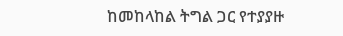ከመከላከል ትግል ጋር የተያያዙ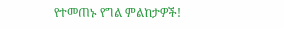የተመጠኑ የግል ምልከታዎች!